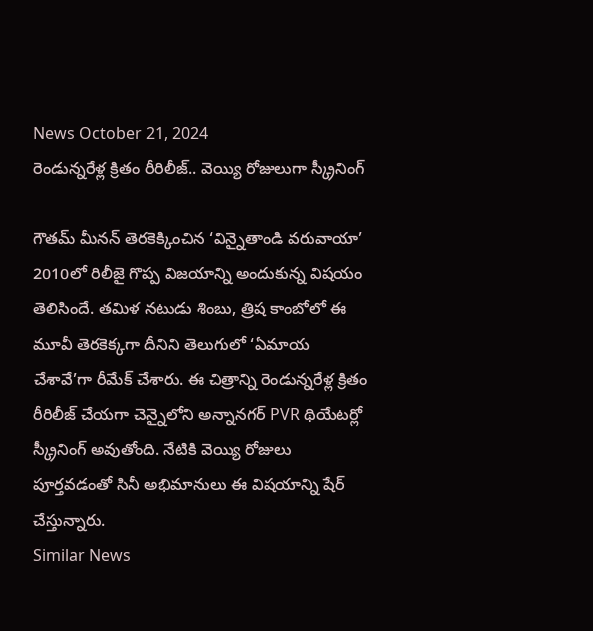News October 21, 2024
రెండున్నరేళ్ల క్రితం రీరిలీజ్.. వెయ్యి రోజులుగా స్క్రీనింగ్

గౌతమ్ మీనన్ తెరకెక్కించిన ‘విన్నైతాండి వరువాయా’ 2010లో రిలీజై గొప్ప విజయాన్ని అందుకున్న విషయం తెలిసిందే. తమిళ నటుడు శింబు, త్రిష కాంబోలో ఈ మూవీ తెరకెక్కగా దీనిని తెలుగులో ‘ఏమాయ చేశావే’గా రీమేక్ చేశారు. ఈ చిత్రాన్ని రెండున్నరేళ్ల క్రితం రీరిలీజ్ చేయగా చెన్నైలోని అన్నానగర్ PVR థియేటర్లో స్క్రీనింగ్ అవుతోంది. నేటికి వెయ్యి రోజులు పూర్తవడంతో సినీ అభిమానులు ఈ విషయాన్ని షేర్ చేస్తున్నారు.
Similar News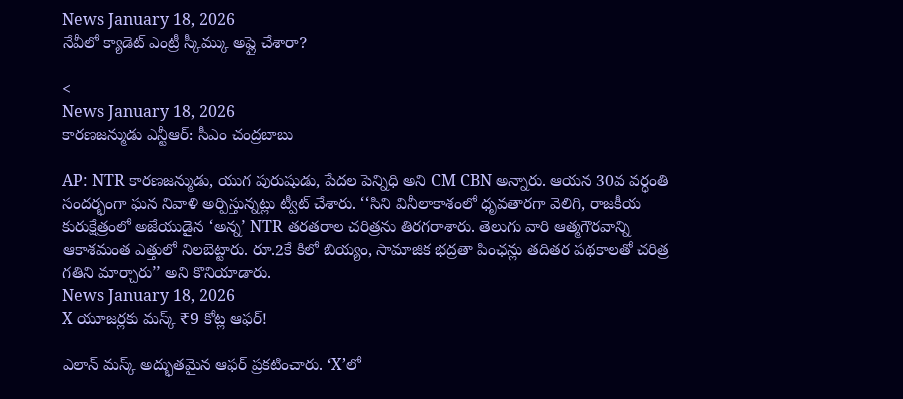News January 18, 2026
నేవీలో క్యాడెట్ ఎంట్రీ స్కీమ్కు అప్లై చేశారా?

<
News January 18, 2026
కారణజన్ముడు ఎన్టీఆర్: సీఎం చంద్రబాబు

AP: NTR కారణజన్ముడు, యుగ పురుషుడు, పేదల పెన్నిధి అని CM CBN అన్నారు. ఆయన 30వ వర్ధంతి సందర్భంగా ఘన నివాళి అర్పిస్తున్నట్లు ట్వీట్ చేశారు. ‘‘సిని వినీలాకాశంలో ధృవతారగా వెలిగి, రాజకీయ కురుక్షేత్రంలో అజేయుడైన ‘అన్న’ NTR తరతరాల చరిత్రను తిరగరాశారు. తెలుగు వారి ఆత్మగౌరవాన్ని ఆకాశమంత ఎత్తులో నిలబెట్టారు. రూ.2కే కిలో బియ్యం, సామాజిక భద్రతా పింఛన్లు తదితర పథకాలతో చరిత్ర గతిని మార్చారు’’ అని కొనియాడారు.
News January 18, 2026
X యూజర్లకు మస్క్ ₹9 కోట్ల ఆఫర్!

ఎలాన్ మస్క్ అద్భుతమైన ఆఫర్ ప్రకటించారు. ‘X’లో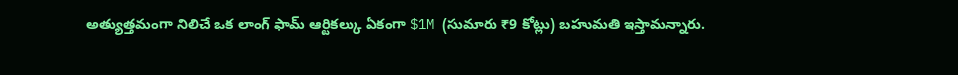అత్యుత్తమంగా నిలిచే ఒక లాంగ్ ఫామ్ ఆర్టికల్కు ఏకంగా $1M (సుమారు ₹9 కోట్లు) బహుమతి ఇస్తామన్నారు.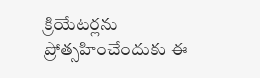క్రియేటర్లను ప్రోత్సహించేందుకు ఈ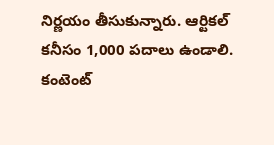నిర్ణయం తీసుకున్నారు. ఆర్టికల్ కనీసం 1,000 పదాలు ఉండాలి. కంటెంట్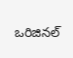ఒరిజినల్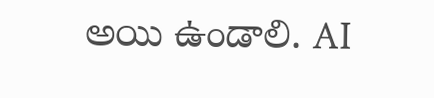అయి ఉండాలి. AI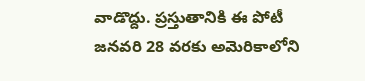వాడొద్దు. ప్రస్తుతానికి ఈ పోటీ జనవరి 28 వరకు అమెరికాలోని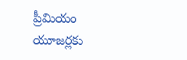ప్రీమియం యూజర్లకు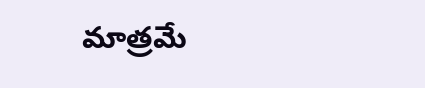మాత్రమే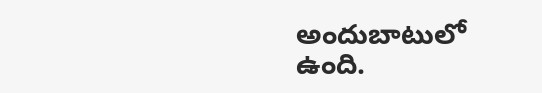అందుబాటులో ఉంది.